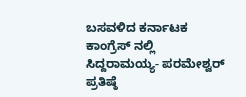ಬಸವಳಿದ ಕರ್ನಾಟಕ ಕಾಂಗ್ರೆಸ್ ನಲ್ಲಿ ಸಿದ್ದರಾಮಯ್ಯ- ಪರಮೇಶ್ವರ್ ಪ್ರತಿಷ್ಠೆ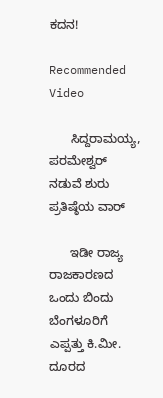ಕದನ!

Recommended Video

      ಸಿದ್ದರಾಮಯ್ಯ, ಪರಮೇಶ್ವರ್ ನಡುವೆ ಶುರು ಪ್ರತಿಷ್ಠೆಯ ವಾರ್

      ಇಡೀ ರಾಜ್ಯ ರಾಜಕಾರಣದ ಒಂದು ಬಿಂದು ಬೆಂಗಳೂರಿಗೆ ಎಪ್ಪತ್ತು ಕಿ.ಮೀ. ದೂರದ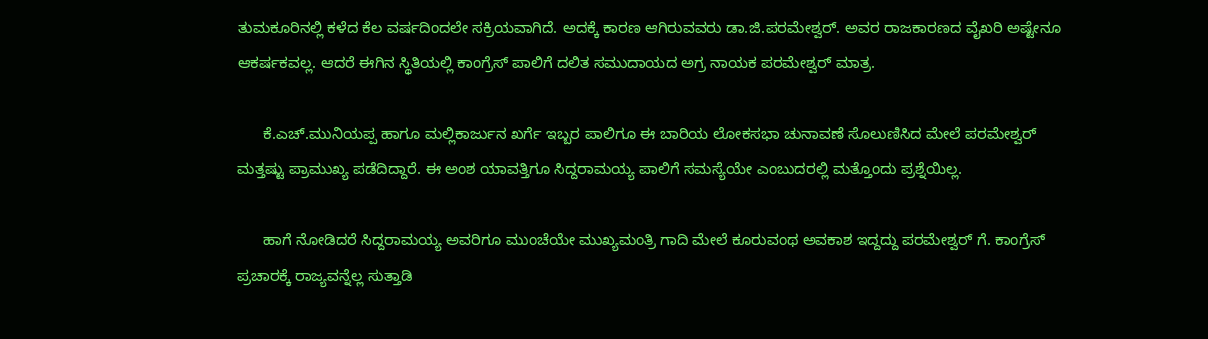ತುಮಕೂರಿನಲ್ಲಿ ಕಳೆದ ಕೆಲ ವರ್ಷದಿಂದಲೇ ಸಕ್ರಿಯವಾಗಿದೆ. ಅದಕ್ಕೆ ಕಾರಣ ಆಗಿರುವವರು ಡಾ.ಜಿ.ಪರಮೇಶ್ವರ್. ಅವರ ರಾಜಕಾರಣದ ವೈಖರಿ ಅಷ್ಟೇನೂ ಆಕರ್ಷಕವಲ್ಲ. ಆದರೆ ಈಗಿನ ಸ್ಥಿತಿಯಲ್ಲಿ ಕಾಂಗ್ರೆಸ್ ಪಾಲಿಗೆ ದಲಿತ ಸಮುದಾಯದ ಅಗ್ರ ನಾಯಕ ಪರಮೇಶ್ವರ್ ಮಾತ್ರ.

      ಕೆ.ಎಚ್.ಮುನಿಯಪ್ಪ ಹಾಗೂ ಮಲ್ಲಿಕಾರ್ಜುನ ಖರ್ಗೆ ಇಬ್ಬರ ಪಾಲಿಗೂ ಈ ಬಾರಿಯ ಲೋಕಸಭಾ ಚುನಾವಣೆ ಸೊಲುಣಿಸಿದ ಮೇಲೆ ಪರಮೇಶ್ವರ್ ಮತ್ತಷ್ಟು ಪ್ರಾಮುಖ್ಯ ಪಡೆದಿದ್ದಾರೆ. ಈ ಅಂಶ ಯಾವತ್ತಿಗೂ ಸಿದ್ದರಾಮಯ್ಯ ಪಾಲಿಗೆ ಸಮಸ್ಯೆಯೇ ಎಂಬುದರಲ್ಲಿ ಮತ್ತೊಂದು ಪ್ರಶ್ನೆಯಿಲ್ಲ.

      ಹಾಗೆ ನೋಡಿದರೆ ಸಿದ್ದರಾಮಯ್ಯ ಅವರಿಗೂ ಮುಂಚೆಯೇ ಮುಖ್ಯಮಂತ್ರಿ ಗಾದಿ ಮೇಲೆ ಕೂರುವಂಥ ಅವಕಾಶ ಇದ್ದದ್ದು ಪರಮೇಶ್ವರ್ ಗೆ. ಕಾಂಗ್ರೆಸ್ ಪ್ರಚಾರಕ್ಕೆ ರಾಜ್ಯವನ್ನೆಲ್ಲ ಸುತ್ತಾಡಿ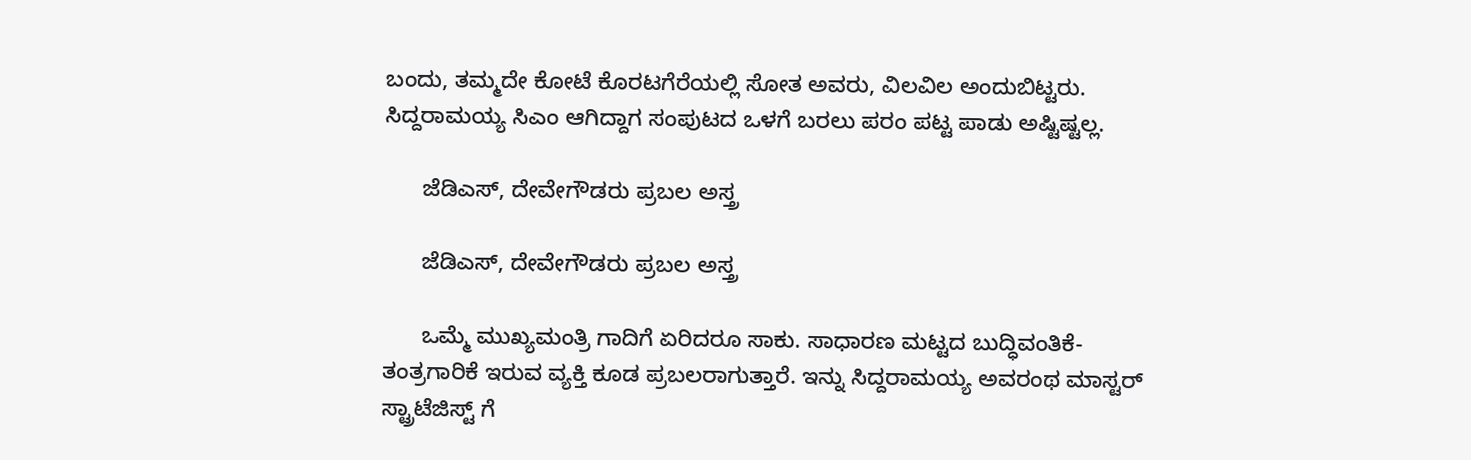ಬಂದು, ತಮ್ಮದೇ ಕೋಟೆ ಕೊರಟಗೆರೆಯಲ್ಲಿ ಸೋತ ಅವರು, ವಿಲವಿಲ ಅಂದುಬಿಟ್ಟರು. ಸಿದ್ದರಾಮಯ್ಯ ಸಿಎಂ ಆಗಿದ್ದಾಗ ಸಂಪುಟದ ಒಳಗೆ ಬರಲು ಪರಂ ಪಟ್ಟ ಪಾಡು ಅಷ್ಟಿಷ್ಟಲ್ಲ.

      ಜೆಡಿಎಸ್, ದೇವೇಗೌಡರು ಪ್ರಬಲ ಅಸ್ತ್ರ

      ಜೆಡಿಎಸ್, ದೇವೇಗೌಡರು ಪ್ರಬಲ ಅಸ್ತ್ರ

      ಒಮ್ಮೆ ಮುಖ್ಯಮಂತ್ರಿ ಗಾದಿಗೆ ಏರಿದರೂ ಸಾಕು. ಸಾಧಾರಣ ಮಟ್ಟದ ಬುದ್ಧಿವಂತಿಕೆ- ತಂತ್ರಗಾರಿಕೆ ಇರುವ ವ್ಯಕ್ತಿ ಕೂಡ ಪ್ರಬಲರಾಗುತ್ತಾರೆ. ಇನ್ನು ಸಿದ್ದರಾಮಯ್ಯ ಅವರಂಥ ಮಾಸ್ಟರ್ ಸ್ಟ್ರಾಟೆಜಿಸ್ಟ್ ಗೆ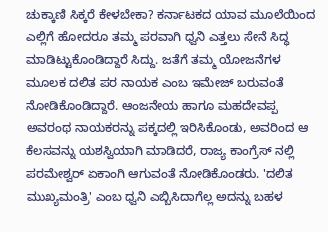ಚುಕ್ಕಾಣಿ ಸಿಕ್ಕರೆ ಕೇಳಬೇಕಾ? ಕರ್ನಾಟಕದ ಯಾವ ಮೂಲೆಯಿಂದ ಎಲ್ಲಿಗೆ ಹೋದರೂ ತಮ್ಮ ಪರವಾಗಿ ಧ್ವನಿ ಎತ್ತಲು ಸೇನೆ ಸಿದ್ಧ ಮಾಡಿಟ್ಟುಕೊಂಡಿದ್ದಾರೆ ಸಿದ್ದು. ಜತೆಗೆ ತಮ್ಮ ಯೋಜನೆಗಳ ಮೂಲಕ ದಲಿತ ಪರ ನಾಯಕ ಎಂಬ ಇಮೇಜ್ ಬರುವಂತೆ ನೋಡಿಕೊಂಡಿದ್ದಾರೆ. ಆಂಜನೇಯ ಹಾಗೂ ಮಹದೇವಪ್ಪ ಅವರಂಥ ನಾಯಕರನ್ನು ಪಕ್ಕದಲ್ಲಿ ಇರಿಸಿಕೊಂಡು, ಅವರಿಂದ ಆ ಕೆಲಸವನ್ನು ಯಶಸ್ವಿಯಾಗಿ ಮಾಡಿದರೆ, ರಾಜ್ಯ ಕಾಂಗ್ರೆಸ್ ನಲ್ಲಿ ಪರಮೇಶ್ವರ್ ಏಕಾಂಗಿ ಆಗುವಂತೆ ನೋಡಿಕೊಂಡರು. 'ದಲಿತ ಮುಖ್ಯಮಂತ್ರಿ' ಎಂಬ ಧ್ವನಿ ಎಬ್ಬಿಸಿದಾಗೆಲ್ಲ ಅದನ್ನು ಬಹಳ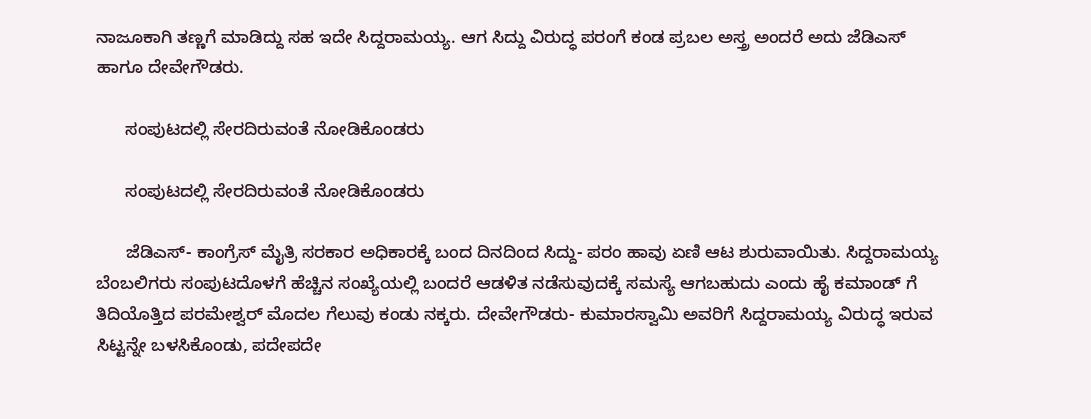ನಾಜೂಕಾಗಿ ತಣ್ಣಗೆ ಮಾಡಿದ್ದು ಸಹ ಇದೇ ಸಿದ್ದರಾಮಯ್ಯ. ಆಗ ಸಿದ್ದು ವಿರುದ್ಧ ಪರಂಗೆ ಕಂಡ ಪ್ರಬಲ ಅಸ್ತ್ರ ಅಂದರೆ ಅದು ಜೆಡಿಎಸ್ ಹಾಗೂ ದೇವೇಗೌಡರು.

      ಸಂಪುಟದಲ್ಲಿ ಸೇರದಿರುವಂತೆ ನೋಡಿಕೊಂಡರು

      ಸಂಪುಟದಲ್ಲಿ ಸೇರದಿರುವಂತೆ ನೋಡಿಕೊಂಡರು

      ಜೆಡಿಎಸ್- ಕಾಂಗ್ರೆಸ್ ಮೈತ್ರಿ ಸರಕಾರ ಅಧಿಕಾರಕ್ಕೆ ಬಂದ ದಿನದಿಂದ ಸಿದ್ದು- ಪರಂ ಹಾವು ಏಣಿ ಆಟ ಶುರುವಾಯಿತು. ಸಿದ್ದರಾಮಯ್ಯ ಬೆಂಬಲಿಗರು ಸಂಪುಟದೊಳಗೆ ಹೆಚ್ಚಿನ ಸಂಖ್ಯೆಯಲ್ಲಿ ಬಂದರೆ ಆಡಳಿತ ನಡೆಸುವುದಕ್ಕೆ ಸಮಸ್ಯೆ ಆಗಬಹುದು ಎಂದು ಹೈ ಕಮಾಂಡ್ ಗೆ ತಿದಿಯೊತ್ತಿದ ಪರಮೇಶ್ವರ್ ಮೊದಲ ಗೆಲುವು ಕಂಡು ನಕ್ಕರು. ದೇವೇಗೌಡರು- ಕುಮಾರಸ್ವಾಮಿ ಅವರಿಗೆ ಸಿದ್ದರಾಮಯ್ಯ ವಿರುದ್ಧ ಇರುವ ಸಿಟ್ಟನ್ನೇ ಬಳಸಿಕೊಂಡು, ಪದೇಪದೇ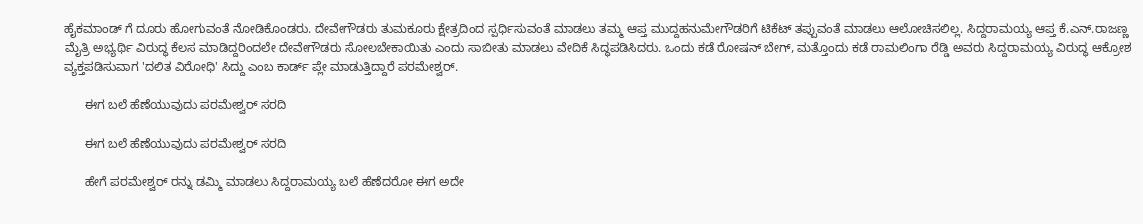ಹೈಕಮಾಂಡ್ ಗೆ ದೂರು ಹೋಗುವಂತೆ ನೋಡಿಕೊಂಡರು. ದೇವೇಗೌಡರು ತುಮಕೂರು ಕ್ಷೇತ್ರದಿಂದ ಸ್ಪರ್ಧಿಸುವಂತೆ ಮಾಡಲು ತಮ್ಮ ಆಪ್ತ ಮುದ್ದಹನುಮೇಗೌಡರಿಗೆ ಟಿಕೆಟ್ ತಪ್ಪುವಂತೆ ಮಾಡಲು ಆಲೋಚಿಸಲಿಲ್ಲ. ಸಿದ್ದರಾಮಯ್ಯ ಆಪ್ತ ಕೆ.ಎನ್.ರಾಜಣ್ಣ ಮೈತ್ರಿ ಅಭ್ಯರ್ಥಿ ವಿರುದ್ಧ ಕೆಲಸ ಮಾಡಿದ್ದರಿಂದಲೇ ದೇವೇಗೌಡರು ಸೋಲಬೇಕಾಯಿತು ಎಂದು ಸಾಬೀತು ಮಾಡಲು ವೇದಿಕೆ ಸಿದ್ಧಪಡಿಸಿದರು. ಒಂದು ಕಡೆ ರೋಷನ್ ಬೇಗ್, ಮತ್ತೊಂದು ಕಡೆ ರಾಮಲಿಂಗಾ ರೆಡ್ಡಿ ಅವರು ಸಿದ್ದರಾಮಯ್ಯ ವಿರುದ್ಧ ಆಕ್ರೋಶ ವ್ಯಕ್ತಪಡಿಸುವಾಗ 'ದಲಿತ ವಿರೋಧಿ' ಸಿದ್ದು ಎಂಬ ಕಾರ್ಡ್ ಪ್ಲೇ ಮಾಡುತ್ತಿದ್ದಾರೆ ಪರಮೇಶ್ವರ್.

      ಈಗ ಬಲೆ ಹೆಣೆಯುವುದು ಪರಮೇಶ್ವರ್ ಸರದಿ

      ಈಗ ಬಲೆ ಹೆಣೆಯುವುದು ಪರಮೇಶ್ವರ್ ಸರದಿ

      ಹೇಗೆ ಪರಮೇಶ್ವರ್ ರನ್ನು ಡಮ್ಮಿ ಮಾಡಲು ಸಿದ್ದರಾಮಯ್ಯ ಬಲೆ ಹೆಣೆದರೋ ಈಗ ಅದೇ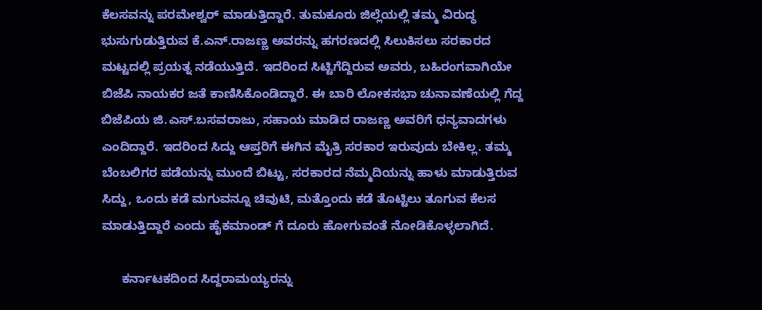ಕೆಲಸವನ್ನು ಪರಮೇಶ್ವರ್ ಮಾಡುತ್ತಿದ್ದಾರೆ. ತುಮಕೂರು ಜಿಲ್ಲೆಯಲ್ಲಿ ತಮ್ಮ ವಿರುದ್ಧ ಭುಸುಗುಡುತ್ತಿರುವ ಕೆ.ಎನ್.ರಾಜಣ್ಣ ಅವರನ್ನು ಹಗರಣದಲ್ಲಿ ಸಿಲುಕಿಸಲು ಸರಕಾರದ ಮಟ್ಟದಲ್ಲಿ ಪ್ರಯತ್ನ ನಡೆಯುತ್ತಿದೆ. ಇದರಿಂದ ಸಿಟ್ಟಿಗೆದ್ದಿರುವ ಅವರು, ಬಹಿರಂಗವಾಗಿಯೇ ಬಿಜೆಪಿ ನಾಯಕರ ಜತೆ ಕಾಣಿಸಿಕೊಂಡಿದ್ದಾರೆ. ಈ ಬಾರಿ ಲೋಕಸಭಾ ಚುನಾವಣೆಯಲ್ಲಿ ಗೆದ್ದ ಬಿಜೆಪಿಯ ಜಿ.ಎಸ್.ಬಸವರಾಜು, ಸಹಾಯ ಮಾಡಿದ ರಾಜಣ್ಣ ಅವರಿಗೆ ಧನ್ಯವಾದಗಳು ಎಂದಿದ್ದಾರೆ. ಇದರಿಂದ ಸಿದ್ದು ಆಪ್ತರಿಗೆ ಈಗಿನ ಮೈತ್ರಿ ಸರಕಾರ ಇರುವುದು ಬೇಕಿಲ್ಲ. ತಮ್ಮ ಬೆಂಬಲಿಗರ ಪಡೆಯನ್ನು ಮುಂದೆ ಬಿಟ್ಟು, ಸರಕಾರದ ನೆಮ್ಮದಿಯನ್ನು ಹಾಳು ಮಾಡುತ್ತಿರುವ ಸಿದ್ದು, ಒಂದು ಕಡೆ ಮಗುವನ್ನೂ ಚಿವುಟಿ, ಮತ್ತೊಂದು ಕಡೆ ತೊಟ್ಟಿಲು ತೂಗುವ ಕೆಲಸ ಮಾಡುತ್ತಿದ್ದಾರೆ ಎಂದು ಹೈಕಮಾಂಡ್ ಗೆ ದೂರು ಹೋಗುವಂತೆ ನೋಡಿಕೊಳ್ಳಲಾಗಿದೆ.

      ಕರ್ನಾಟಕದಿಂದ ಸಿದ್ದರಾಮಯ್ಯರನ್ನು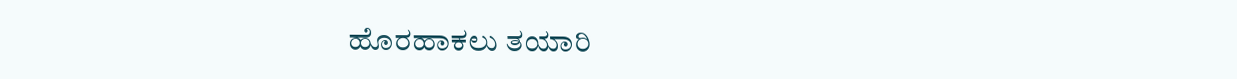ಹೊರಹಾಕಲು ತಯಾರಿ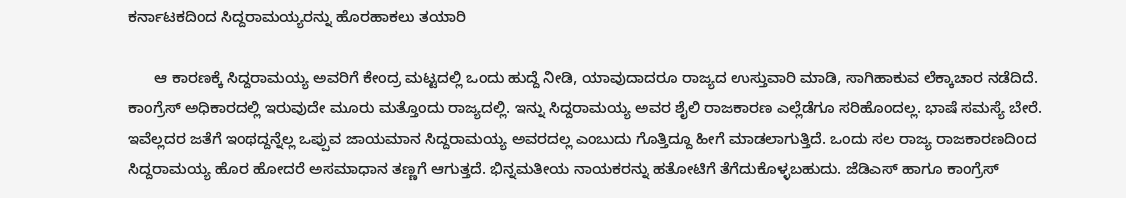ಕರ್ನಾಟಕದಿಂದ ಸಿದ್ದರಾಮಯ್ಯರನ್ನು ಹೊರಹಾಕಲು ತಯಾರಿ

      ಆ ಕಾರಣಕ್ಕೆ ಸಿದ್ದರಾಮಯ್ಯ ಅವರಿಗೆ ಕೇಂದ್ರ ಮಟ್ಟದಲ್ಲಿ ಒಂದು ಹುದ್ದೆ ನೀಡಿ, ಯಾವುದಾದರೂ ರಾಜ್ಯದ ಉಸ್ತುವಾರಿ ಮಾಡಿ, ಸಾಗಿಹಾಕುವ ಲೆಕ್ಕಾಚಾರ ನಡೆದಿದೆ. ಕಾಂಗ್ರೆಸ್ ಅಧಿಕಾರದಲ್ಲಿ ಇರುವುದೇ ಮೂರು ಮತ್ತೊಂದು ರಾಜ್ಯದಲ್ಲಿ. ಇನ್ನು ಸಿದ್ದರಾಮಯ್ಯ ಅವರ ಶೈಲಿ ರಾಜಕಾರಣ ಎಲ್ಲೆಡೆಗೂ ಸರಿಹೊಂದಲ್ಲ. ಭಾಷೆ ಸಮಸ್ಯೆ ಬೇರೆ. ಇವೆಲ್ಲದರ ಜತೆಗೆ ಇಂಥದ್ದನ್ನೆಲ್ಲ ಒಪ್ಪುವ ಜಾಯಮಾನ ಸಿದ್ದರಾಮಯ್ಯ ಅವರದಲ್ಲ ಎಂಬುದು ಗೊತ್ತಿದ್ದೂ ಹೀಗೆ ಮಾಡಲಾಗುತ್ತಿದೆ. ಒಂದು ಸಲ ರಾಜ್ಯ ರಾಜಕಾರಣದಿಂದ ಸಿದ್ದರಾಮಯ್ಯ ಹೊರ ಹೋದರೆ ಅಸಮಾಧಾನ ತಣ್ಣಗೆ ಆಗುತ್ತದೆ. ಭಿನ್ನಮತೀಯ ನಾಯಕರನ್ನು ಹತೋಟಿಗೆ ತೆಗೆದುಕೊಳ್ಳಬಹುದು. ಜೆಡಿಎಸ್ ಹಾಗೂ ಕಾಂಗ್ರೆಸ್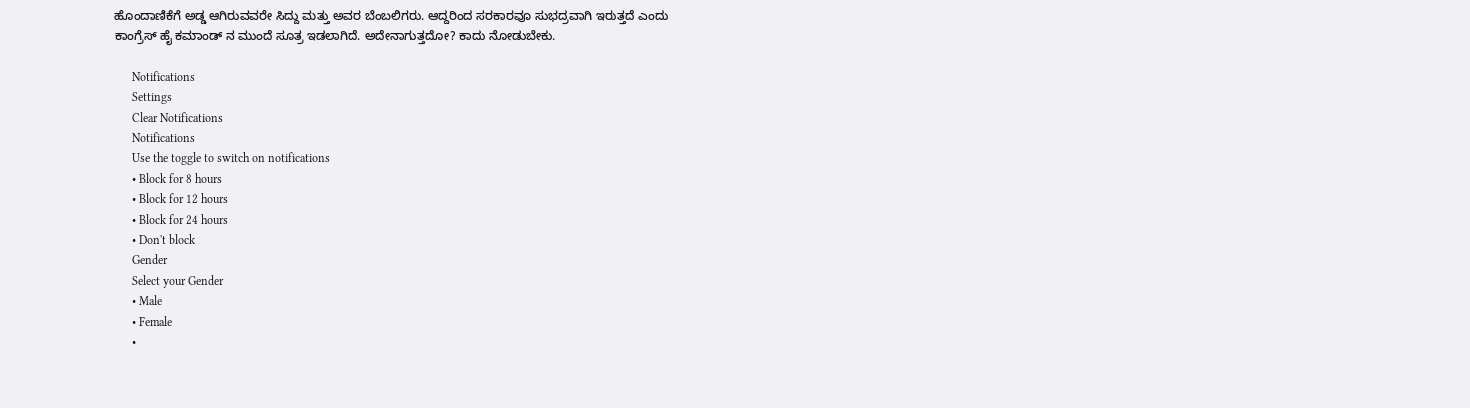ಹೊಂದಾಣಿಕೆಗೆ ಅಡ್ಡ ಆಗಿರುವವರೇ ಸಿದ್ದು ಮತ್ತು ಅವರ ಬೆಂಬಲಿಗರು. ಆದ್ದರಿಂದ ಸರಕಾರವೂ ಸುಭದ್ರವಾಗಿ ಇರುತ್ತದೆ ಎಂದು ಕಾಂಗ್ರೆಸ್ ಹೈ ಕಮಾಂಡ್ ನ ಮುಂದೆ ಸೂತ್ರ ಇಡಲಾಗಿದೆ. ಅದೇನಾಗುತ್ತದೋ? ಕಾದು ನೋಡುಬೇಕು.

      Notifications
      Settings
      Clear Notifications
      Notifications
      Use the toggle to switch on notifications
      • Block for 8 hours
      • Block for 12 hours
      • Block for 24 hours
      • Don't block
      Gender
      Select your Gender
      • Male
      • Female
      •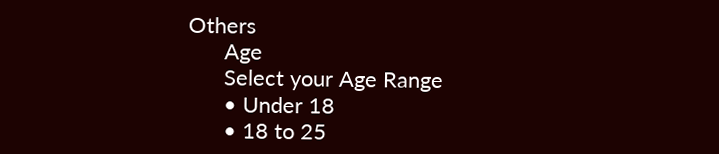Others
      Age
      Select your Age Range
      • Under 18
      • 18 to 25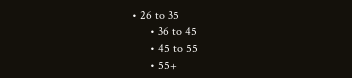• 26 to 35
      • 36 to 45
      • 45 to 55
      • 55+